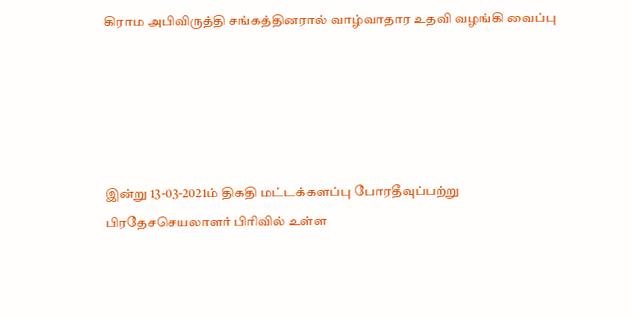கிராம அபிவிருத்தி சங்கத்தினரால் வாழ்வாதார உதவி வழங்கி வைப்பு





இன்று 13-03-2021ம் திகதி மட்டக்களப்பு போரதீவுப்பற்று பிரதேசசெயலாளர் பிரிவில் உள்ள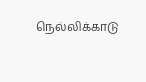நெல்லிக்காடு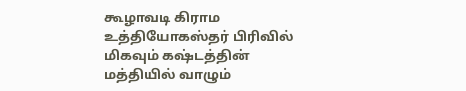கூழாவடி கிராம உத்தியோகஸ்தர் பிரிவில் மிகவும் கஷ்டத்தின் மத்தியில் வாழும்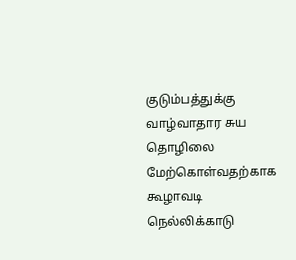குடும்பத்துக்கு வாழ்வாதார சுய   தொழிலை மேற்கொள்வதற்காக கூழாவடி நெல்லிக்காடு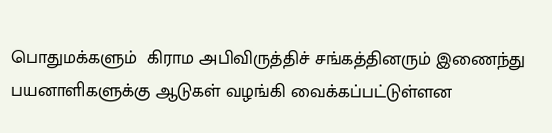பொதுமக்களும்  கிராம அபிவிருத்திச் சங்கத்தினரும் இணைந்து  பயனாளிகளுக்கு ஆடுகள் வழங்கி வைக்கப்பட்டுள்ளன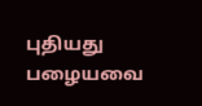புதியது பழையவை